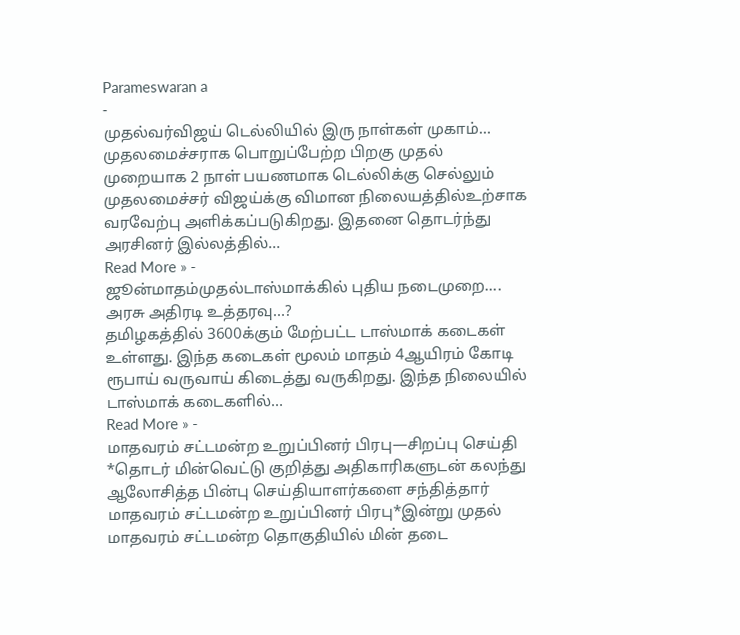Parameswaran a
-
முதல்வர்விஜய் டெல்லியில் இரு நாள்கள் முகாம்…
முதலமைச்சராக பொறுப்பேற்ற பிறகு முதல் முறையாக 2 நாள் பயணமாக டெல்லிக்கு செல்லும் முதலமைச்சர் விஜய்க்கு விமான நிலையத்தில்உற்சாக வரவேற்பு அளிக்கப்படுகிறது. இதனை தொடர்ந்து அரசினர் இல்லத்தில்…
Read More » -
ஜூன்மாதம்முதல்டாஸ்மாக்கில் புதிய நடைமுறை…. அரசு அதிரடி உத்தரவு…?
தமிழகத்தில் 3600க்கும் மேற்பட்ட டாஸ்மாக் கடைகள் உள்ளது. இந்த கடைகள் மூலம் மாதம் 4ஆயிரம் கோடி ரூபாய் வருவாய் கிடைத்து வருகிறது. இந்த நிலையில் டாஸ்மாக் கடைகளில்…
Read More » -
மாதவரம் சட்டமன்ற உறுப்பினர் பிரபு—சிறப்பு செய்தி
*தொடர் மின்வெட்டு குறித்து அதிகாரிகளுடன் கலந்து ஆலோசித்த பின்பு செய்தியாளர்களை சந்தித்தார் மாதவரம் சட்டமன்ற உறுப்பினர் பிரபு*இன்று முதல் மாதவரம் சட்டமன்ற தொகுதியில் மின் தடை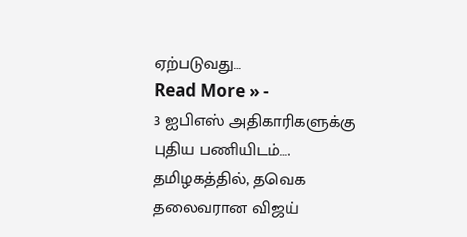ஏற்படுவது…
Read More » -
3 ஐபிஎஸ் அதிகாரிகளுக்கு புதிய பணியிடம்….
தமிழகத்தில், தவெக தலைவரான விஜய்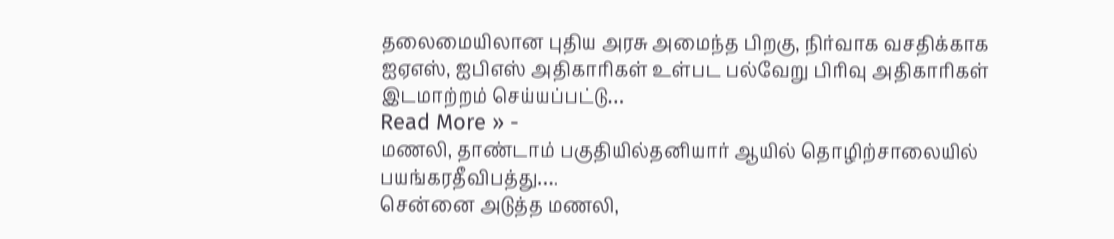தலைமையிலான புதிய அரசு அமைந்த பிறகு, நிர்வாக வசதிக்காக ஐஏஎஸ், ஐபிஎஸ் அதிகாரிகள் உள்பட பல்வேறு பிரிவு அதிகாரிகள் இடமாற்றம் செய்யப்பட்டு…
Read More » -
மணலி, தாண்டாம் பகுதியில்தனியார் ஆயில் தொழிற்சாலையில் பயங்கரதீவிபத்து….
சென்னை அடுத்த மணலி,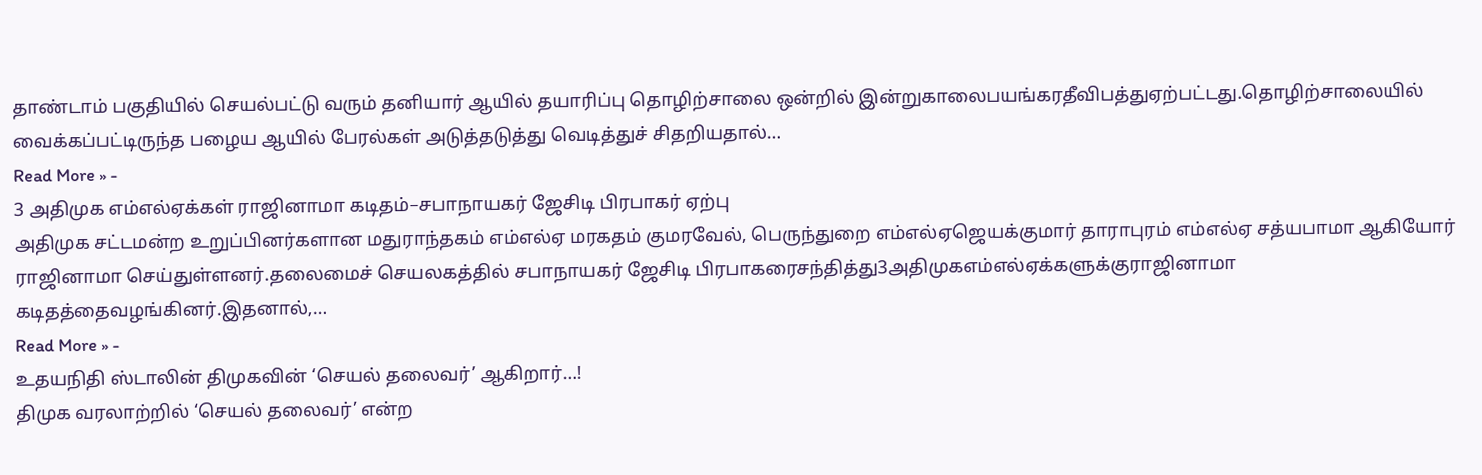தாண்டாம் பகுதியில் செயல்பட்டு வரும் தனியார் ஆயில் தயாரிப்பு தொழிற்சாலை ஒன்றில் இன்றுகாலைபயங்கரதீவிபத்துஏற்பட்டது.தொழிற்சாலையில் வைக்கப்பட்டிருந்த பழைய ஆயில் பேரல்கள் அடுத்தடுத்து வெடித்துச் சிதறியதால்…
Read More » -
3 அதிமுக எம்எல்ஏக்கள் ராஜினாமா கடிதம்–சபாநாயகர் ஜேசிடி பிரபாகர் ஏற்பு
அதிமுக சட்டமன்ற உறுப்பினர்களான மதுராந்தகம் எம்எல்ஏ மரகதம் குமரவேல், பெருந்துறை எம்எல்ஏஜெயக்குமார் தாராபுரம் எம்எல்ஏ சத்யபாமா ஆகியோர் ராஜினாமா செய்துள்ளனர்.தலைமைச் செயலகத்தில் சபாநாயகர் ஜேசிடி பிரபாகரைசந்தித்து3அதிமுகஎம்எல்ஏக்களுக்குராஜினாமா கடிதத்தைவழங்கினர்.இதனால்,…
Read More » -
உதயநிதி ஸ்டாலின் திமுகவின் ‘செயல் தலைவர்’ ஆகிறார்…!
திமுக வரலாற்றில் ‘செயல் தலைவர்’ என்ற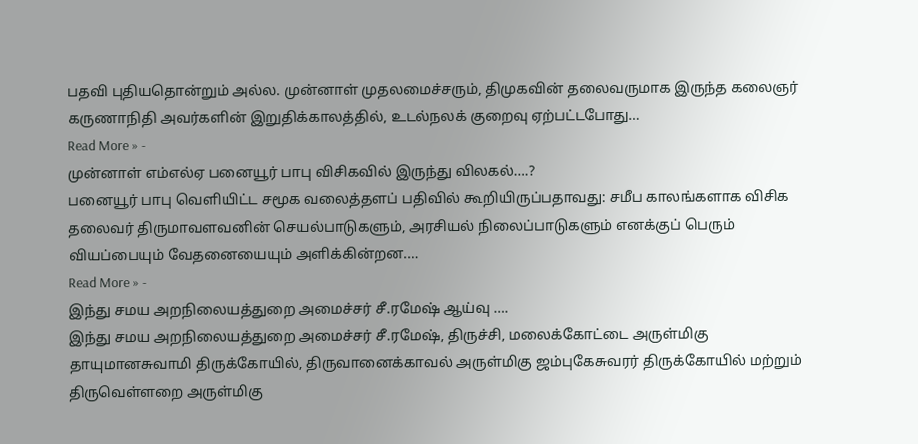பதவி புதியதொன்றும் அல்ல. முன்னாள் முதலமைச்சரும், திமுகவின் தலைவருமாக இருந்த கலைஞர் கருணாநிதி அவர்களின் இறுதிக்காலத்தில், உடல்நலக் குறைவு ஏற்பட்டபோது…
Read More » -
முன்னாள் எம்எல்ஏ பனையூர் பாபு விசிகவில் இருந்து விலகல்….?
பனையூர் பாபு வெளியிட்ட சமூக வலைத்தளப் பதிவில் கூறியிருப்பதாவது: சமீப காலங்களாக விசிக தலைவர் திருமாவளவனின் செயல்பாடுகளும், அரசியல் நிலைப்பாடுகளும் எனக்குப் பெரும் வியப்பையும் வேதனையையும் அளிக்கின்றன.…
Read More » -
இந்து சமய அறநிலையத்துறை அமைச்சர் சீ.ரமேஷ் ஆய்வு ….
இந்து சமய அறநிலையத்துறை அமைச்சர் சீ.ரமேஷ், திருச்சி, மலைக்கோட்டை அருள்மிகு தாயுமானசுவாமி திருக்கோயில், திருவானைக்காவல் அருள்மிகு ஜம்புகேசுவரர் திருக்கோயில் மற்றும் திருவெள்ளறை அருள்மிகு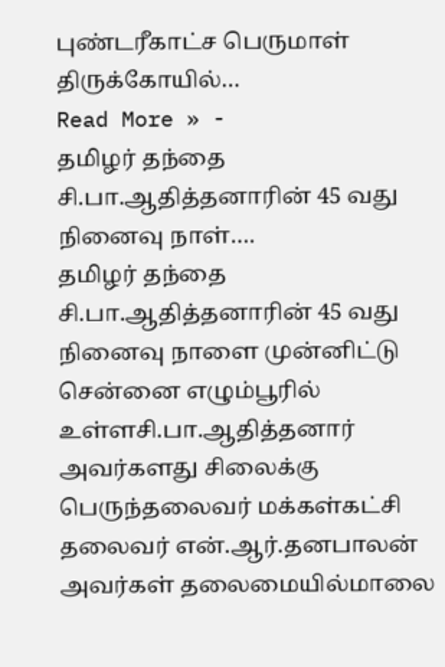புண்டரீகாட்ச பெருமாள் திருக்கோயில்…
Read More » -
தமிழர் தந்தை சி.பா.ஆதித்தனாரின் 45 வது நினைவு நாள்….
தமிழர் தந்தை சி.பா.ஆதித்தனாரின் 45 வது நினைவு நாளை முன்னிட்டு சென்னை எழும்பூரில் உள்ளசி.பா.ஆதித்தனார் அவர்களது சிலைக்கு பெருந்தலைவர் மக்கள்கட்சி தலைவர் என்.ஆர்.தனபாலன் அவர்கள் தலைமையில்மாலை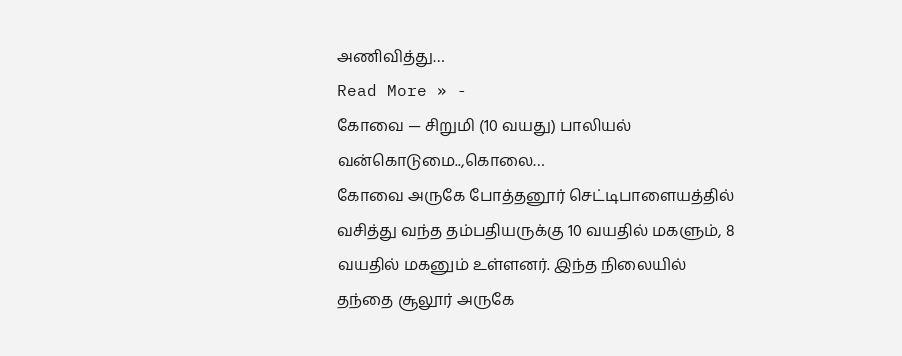அணிவித்து…
Read More » -
கோவை — சிறுமி (10 வயது) பாலியல் வன்கொடுமை..,கொலை…
கோவை அருகே போத்தனூர் செட்டிபாளையத்தில் வசித்து வந்த தம்பதியருக்கு 10 வயதில் மகளும், 8 வயதில் மகனும் உள்ளனர். இந்த நிலையில் தந்தை சூலூர் அருகே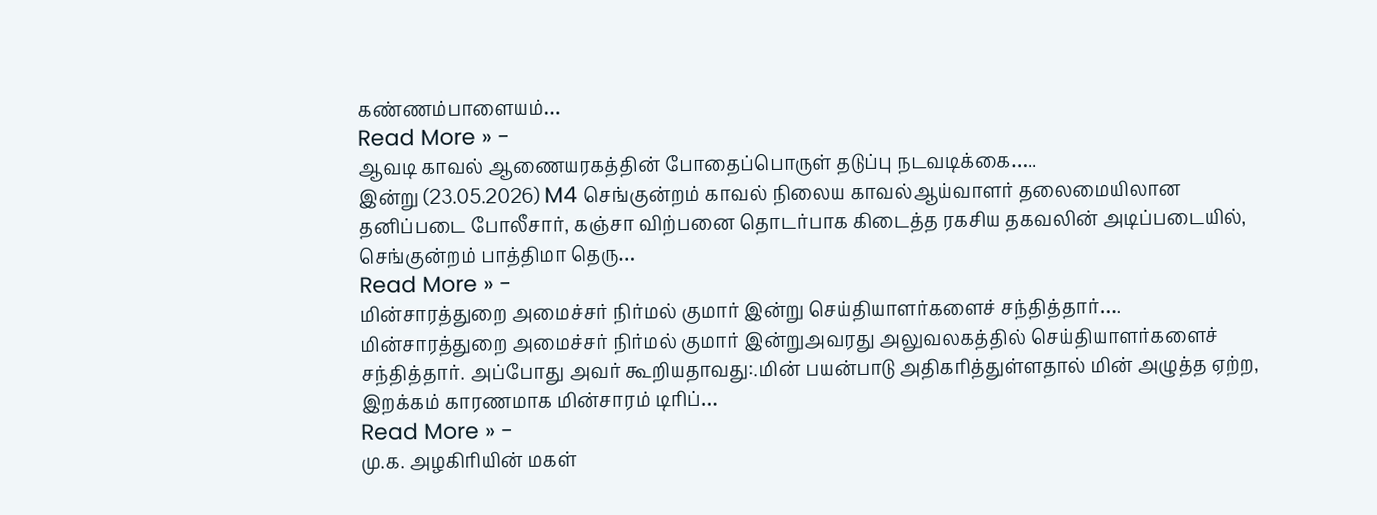கண்ணம்பாளையம்…
Read More » -
ஆவடி காவல் ஆணையரகத்தின் போதைப்பொருள் தடுப்பு நடவடிக்கை…..
இன்று (23.05.2026) M4 செங்குன்றம் காவல் நிலைய காவல்ஆய்வாளர் தலைமையிலான தனிப்படை போலீசார், கஞ்சா விற்பனை தொடர்பாக கிடைத்த ரகசிய தகவலின் அடிப்படையில், செங்குன்றம் பாத்திமா தெரு…
Read More » -
மின்சாரத்துறை அமைச்சர் நிர்மல் குமார் இன்று செய்தியாளர்களைச் சந்தித்தார்….
மின்சாரத்துறை அமைச்சர் நிர்மல் குமார் இன்றுஅவரது அலுவலகத்தில் செய்தியாளர்களைச் சந்தித்தார். அப்போது அவர் கூறியதாவது:.மின் பயன்பாடு அதிகரித்துள்ளதால் மின் அழுத்த ஏற்ற, இறக்கம் காரணமாக மின்சாரம் டிரிப்…
Read More » -
மு.க. அழகிரியின் மகள்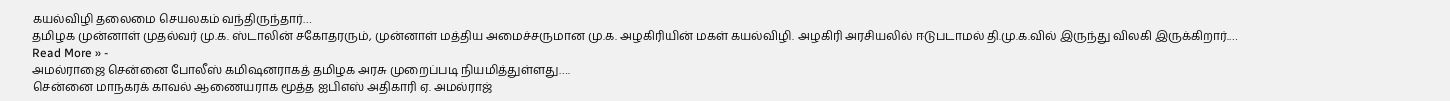கயல்விழி தலைமை செயலகம் வந்திருந்தார்…
தமிழக முன்னாள் முதல்வர் மு.க. ஸ்டாலின் சகோதரரும், முன்னாள் மத்திய அமைச்சருமான மு.க. அழகிரியின் மகள் கயல்விழி. அழகிரி அரசியலில் ஈடுபடாமல் தி.மு.க.வில் இருந்து விலகி இருக்கிறார்.…
Read More » -
அமல்ராஜை சென்னை போலீஸ் கமிஷனராகத் தமிழக அரசு முறைப்படி நியமித்துள்ளது….
சென்னை மாநகரக் காவல் ஆணையராக மூத்த ஐபிஎஸ் அதிகாரி ஏ. அமல்ராஜ்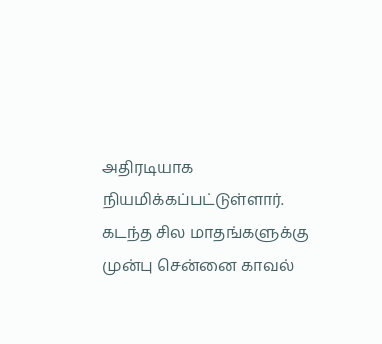அதிரடியாக நியமிக்கப்பட்டுள்ளார். கடந்த சில மாதங்களுக்கு முன்பு சென்னை காவல்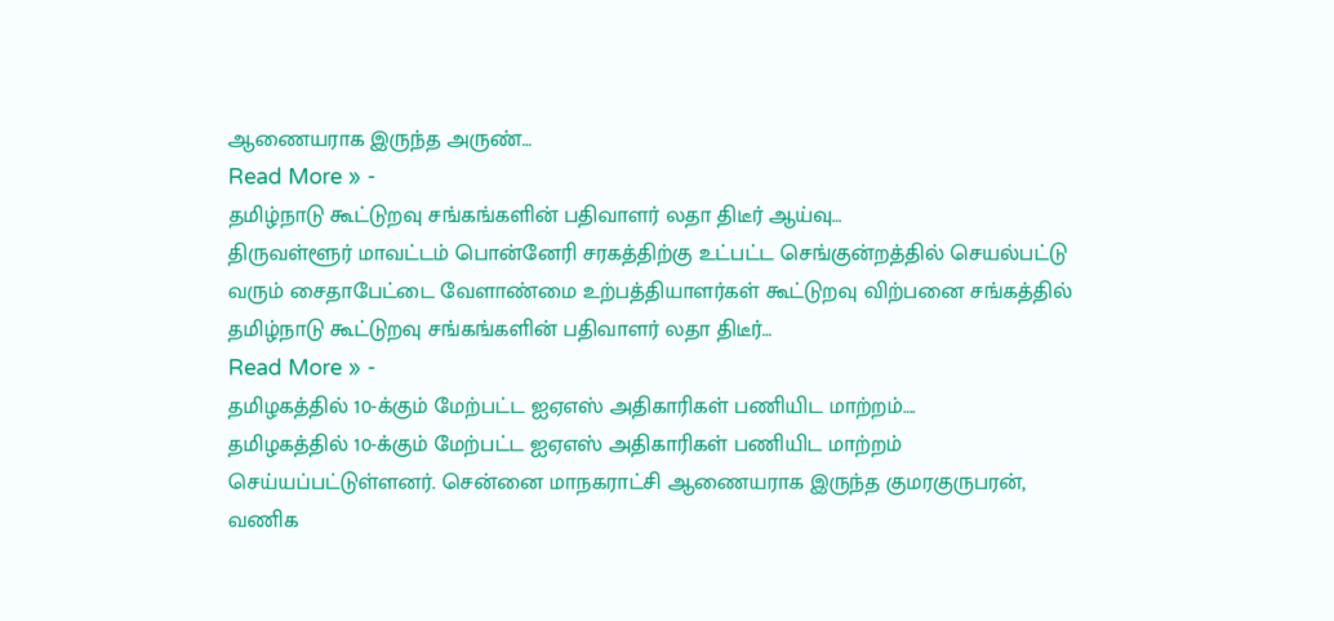ஆணையராக இருந்த அருண்…
Read More » -
தமிழ்நாடு கூட்டுறவு சங்கங்களின் பதிவாளர் லதா திடீர் ஆய்வு…
திருவள்ளூர் மாவட்டம் பொன்னேரி சரகத்திற்கு உட்பட்ட செங்குன்றத்தில் செயல்பட்டு வரும் சைதாபேட்டை வேளாண்மை உற்பத்தியாளர்கள் கூட்டுறவு விற்பனை சங்கத்தில் தமிழ்நாடு கூட்டுறவு சங்கங்களின் பதிவாளர் லதா திடீர்…
Read More » -
தமிழகத்தில் 10-க்கும் மேற்பட்ட ஐஏஎஸ் அதிகாரிகள் பணியிட மாற்றம்….
தமிழகத்தில் 10-க்கும் மேற்பட்ட ஐஏஎஸ் அதிகாரிகள் பணியிட மாற்றம் செய்யப்பட்டுள்ளனர். சென்னை மாநகராட்சி ஆணையராக இருந்த குமரகுருபரன், வணிக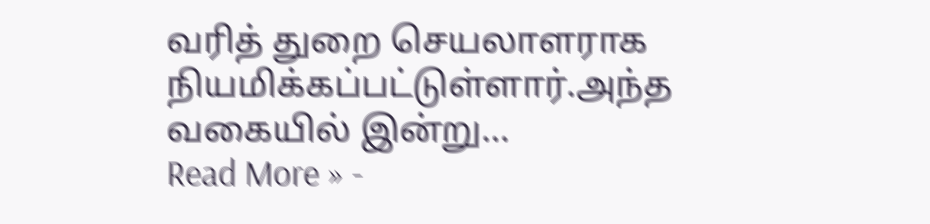வரித் துறை செயலாளராக நியமிக்கப்பட்டுள்ளார்.அந்த வகையில் இன்று…
Read More » -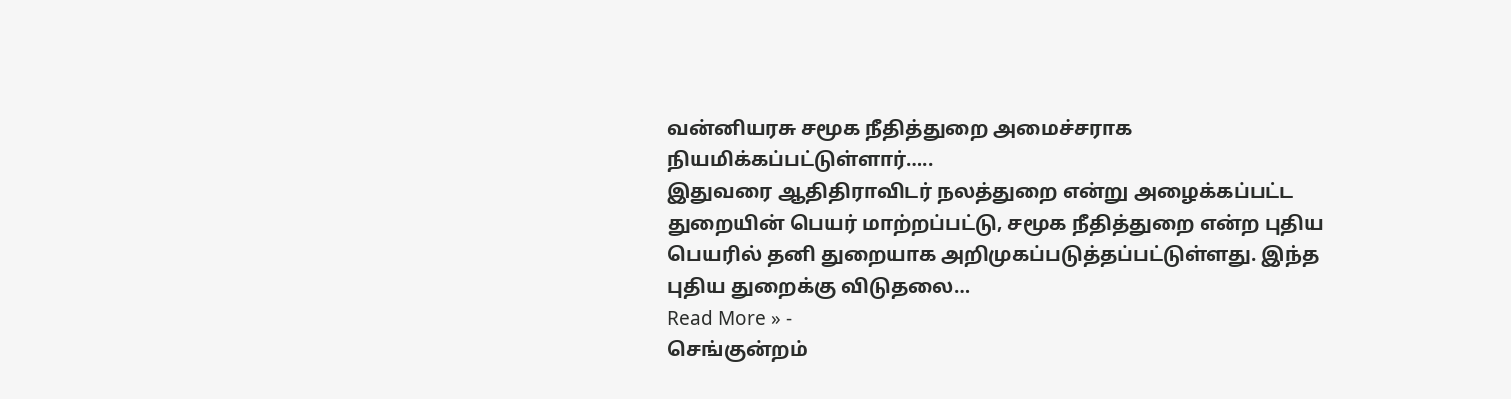வன்னியரசு சமூக நீதித்துறை அமைச்சராக நியமிக்கப்பட்டுள்ளார்…..
இதுவரை ஆதிதிராவிடர் நலத்துறை என்று அழைக்கப்பட்ட துறையின் பெயர் மாற்றப்பட்டு, சமூக நீதித்துறை என்ற புதிய பெயரில் தனி துறையாக அறிமுகப்படுத்தப்பட்டுள்ளது. இந்த புதிய துறைக்கு விடுதலை…
Read More » -
செங்குன்றம்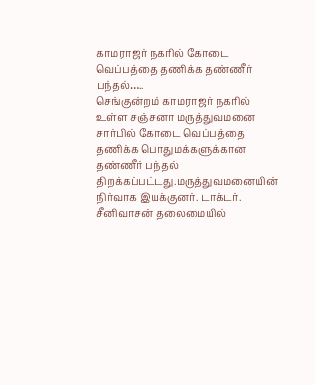காமராஜர் நகரில் கோடை வெப்பத்தை தணிக்க தண்ணீர் பந்தல்…..
செங்குன்றம் காமராஜர் நகரில் உள்ள சஞ்சனா மருத்துவமனை சார்பில் கோடை வெப்பத்தை தணிக்க பொதுமக்களுக்கான தண்ணீர் பந்தல் திறக்கப்பட்டது.மருத்துவமனையின் நிர்வாக இயக்குனர். டாக்டர். சீனிவாசன் தலைமையில்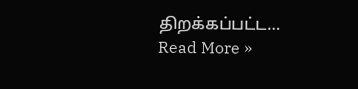திறக்கப்பட்ட…
Read More »